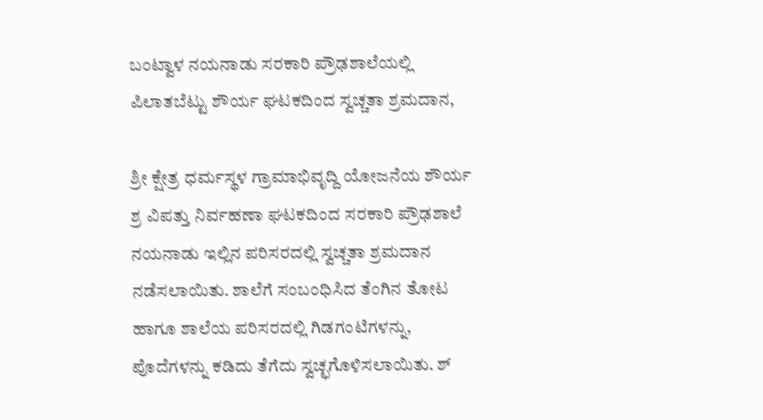ಬಂಟ್ವಾಳ ನಯನಾಡು ಸರಕಾರಿ ಪ್ರೌಢಶಾಲೆಯಲ್ಲಿ ಪಿಲಾತಬೆಟ್ಟು ಶೌರ್ಯ ಘಟಕದಿಂದ ಸ್ವಚ್ಚತಾ ಶ್ರಮದಾನ,

ಶ್ರೀ ಕ್ಷೇತ್ರ ಧರ್ಮಸ್ಥಳ ಗ್ರಾಮಾಭಿವೃದ್ದಿ ಯೋಜನೆಯ ಶೌರ್ಯ ಶ್ರ ವಿಪತ್ತು ನಿರ್ವಹಣಾ ಘಟಕದಿಂದ ಸರಕಾರಿ ಪ್ರೌಢಶಾಲೆ ನಯನಾಡು ಇಲ್ಲಿನ ಪರಿಸರದಲ್ಲಿ ಸ್ವಚ್ಚತಾ ಶ್ರಮದಾನ ನಡೆಸಲಾಯಿತು. ಶಾಲೆಗೆ ಸಂಬಂಧಿಸಿದ ತೆಂಗಿನ ತೋಟ ಹಾಗೂ ಶಾಲೆಯ ಪರಿಸರದಲ್ಲಿ ಗಿಡಗಂಟಿಗಳನ್ನು, ಪೊದೆಗಳನ್ನು ಕಡಿದು ತೆಗೆದು ಸ್ವಚ್ಛಗೊಳಿಸಲಾಯಿತು. ಶ್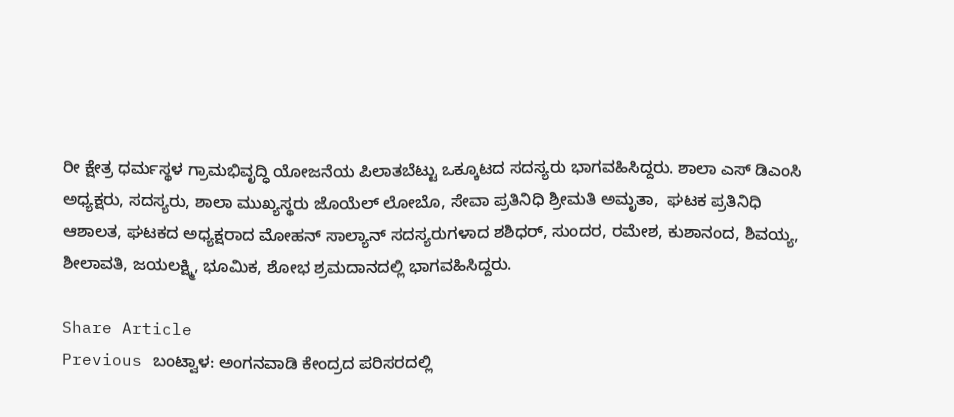ರೀ ಕ್ಷೇತ್ರ ಧರ್ಮಸ್ಥಳ ಗ್ರಾಮಭಿವೃದ್ಧಿ ಯೋಜನೆಯ ಪಿಲಾತಬೆಟ್ಟು ಒಕ್ಕೂಟದ ಸದಸ್ಯರು ಭಾಗವಹಿಸಿದ್ದರು. ಶಾಲಾ ಎಸ್ ಡಿಎಂಸಿ ಅಧ್ಯಕ್ಷರು, ಸದಸ್ಯರು, ಶಾಲಾ ಮುಖ್ಯಸ್ಥರು ಜೊಯೆಲ್ ಲೋಬೊ, ಸೇವಾ ಪ್ರತಿನಿಧಿ ಶ್ರೀಮತಿ ಅಮೃತಾ,  ಘಟಕ ಪ್ರತಿನಿಧಿ ಆಶಾಲತ, ಘಟಕದ ಅಧ್ಯಕ್ಷರಾದ ಮೋಹನ್ ಸಾಲ್ಯಾನ್ ಸದಸ್ಯರುಗಳಾದ ಶಶಿಧರ್, ಸುಂದರ, ರಮೇಶ, ಕುಶಾನಂದ, ಶಿವಯ್ಯ, ಶೀಲಾವತಿ, ಜಯಲಕ್ಷ್ಮಿ, ಭೂಮಿಕ, ಶೋಭ ಶ್ರಮದಾನದಲ್ಲಿ ಭಾಗವಹಿಸಿದ್ದರು.

Share Article
Previous ಬಂಟ್ವಾಳ: ಅಂಗನವಾಡಿ ಕೇಂದ್ರದ ಪರಿಸರದಲ್ಲಿ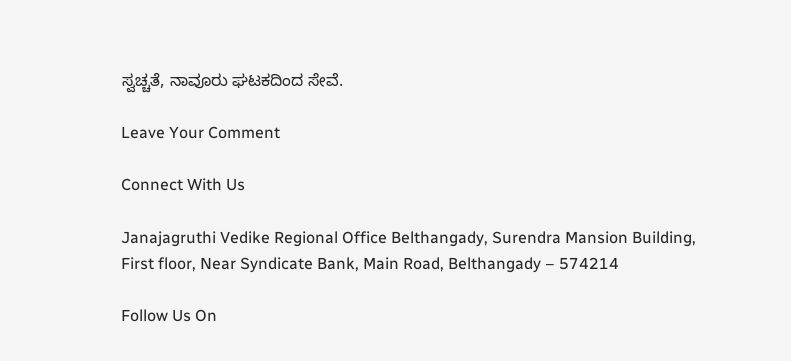ಸ್ವಚ್ಚತೆ, ನಾವೂರು ಘಟಕದಿಂದ ಸೇವೆ.

Leave Your Comment

Connect With Us

Janajagruthi Vedike Regional Office Belthangady, Surendra Mansion Building, First floor, Near Syndicate Bank, Main Road, Belthangady – 574214

Follow Us On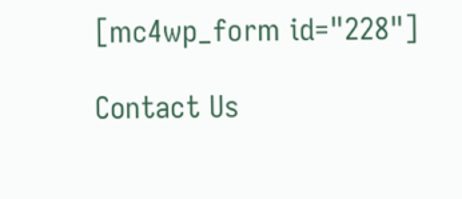[mc4wp_form id="228"]

Contact Us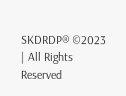SKDRDP® ©2023 | All Rights Reserved